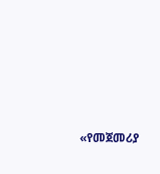«የመጀመሪያ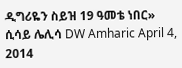ዲግሪዬን ስይዝ 19 ዓመቴ ነበር» ሲሳይ ሌሊሳ DW Amharic April 4, 2014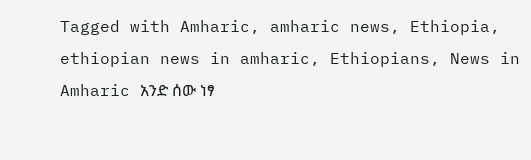Tagged with Amharic, amharic news, Ethiopia, ethiopian news in amharic, Ethiopians, News in Amharic አንድ ሰው ነፃ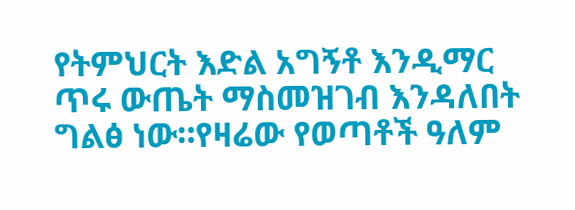የትምህርት እድል አግኝቶ እንዲማር ጥሩ ውጤት ማስመዝገብ እንዳለበት ግልፅ ነው።የዛሬው የወጣቶች ዓለም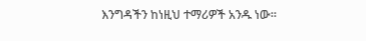እንግዳችን ከነዚህ ተማሪዎች አንዱ ነው።